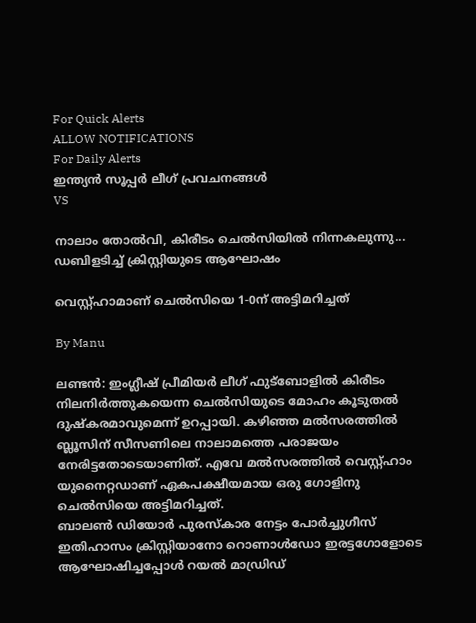For Quick Alerts
ALLOW NOTIFICATIONS
For Daily Alerts
ഇന്ത്യന്‍ സൂപ്പര്‍ ലീഗ്‌ പ്രവചനങ്ങൾ
VS

നാലാം തോല്‍വി, കിരീടം ചെല്‍സിയില്‍ നിന്നകലുന്നു... ഡബിളടിച്ച് ക്രിസ്റ്റിയുടെ ആഘോഷം

വെസ്റ്റ്ഹാമാണ് ചെല്‍സിയെ 1-0ന് അട്ടിമറിച്ചത്

By Manu

ലണ്ടന്‍: ഇംഗ്ലീഷ് പ്രീമിയര്‍ ലീഗ് ഫുട്‌ബോളില്‍ കിരീടം നിലനിര്‍ത്തുകയെന്ന ചെല്‍സിയുടെ മോഹം കൂടുതല്‍ ദുഷ്‌കരമാവുമെന്ന് ഉറപ്പായി. കഴിഞ്ഞ മല്‍സരത്തില്‍ ബ്ലൂസിന് സീസണിലെ നാലാമത്തെ പരാജയം നേരിട്ടതോടെയാണിത്. എവേ മല്‍സരത്തില്‍ വെസ്റ്റ്ഹാം യുനൈറ്റഡാണ് ഏകപക്ഷീയമായ ഒരു ഗോളിനു ചെല്‍സിയെ അട്ടിമറിച്ചത്.
ബാലണ്‍ ഡിയോര്‍ പുരസ്‌കാര നേട്ടം പോര്‍ച്ചുഗീസ് ഇതിഹാസം ക്രിസ്റ്റിയാനോ റൊണാള്‍ഡോ ഇരട്ടഗോളോടെ ആഘോഷിച്ചപ്പോള്‍ റയല്‍ മാഡ്രിഡ്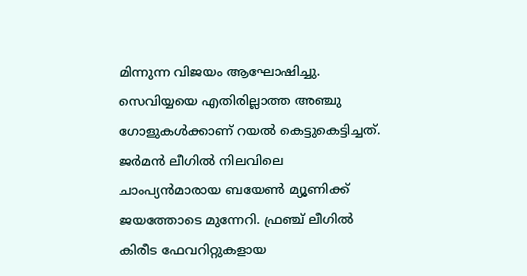മിന്നുന്ന വിജയം ആഘോഷിച്ചു. സെവിയ്യയെ എതിരില്ലാത്ത അഞ്ചു ഗോളുകള്‍ക്കാണ് റയല്‍ കെട്ടുകെട്ടിച്ചത്.
ജര്‍മന്‍ ലീഗില്‍ നിലവിലെ ചാംപ്യന്‍മാരായ ബയേണ്‍ മ്യൂണിക്ക് ജയത്തോടെ മുന്നേറി. ഫ്രഞ്ച് ലീഗില്‍ കിരീട ഫേവറിറ്റുകളായ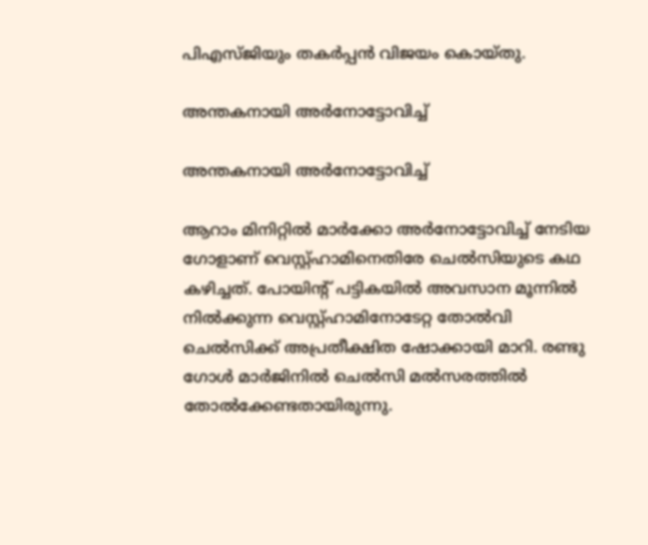പിഎസ്ജിയും തകര്‍പ്പന്‍ വിജയം കൊയ്തു.

അന്തകനായി അര്‍നോട്ടോവിച്ച്

അന്തകനായി അര്‍നോട്ടോവിച്ച്

ആറാം മിനിറ്റില്‍ മാര്‍ക്കോ അര്‍നോട്ടോവിച്ച് നേടിയ ഗോളാണ് വെസ്റ്റ്ഹാമിനെതിരേ ചെല്‍സിയുടെ കഥ കഴിച്ചത്. പോയിന്റ് പട്ടികയില്‍ അവസാന മൂന്നില്‍ നില്‍ക്കുന്ന വെസ്റ്റ്ഹാമിനോടേറ്റ തോല്‍വി ചെല്‍സിക്ക് അപ്രതീക്ഷിത ഷോക്കായി മാറി. രണ്ടു ഗോള്‍ മാര്‍ജിനില്‍ ചെല്‍സി മല്‍സരത്തില്‍ തോല്‍ക്കേണ്ടതായിരുന്നു.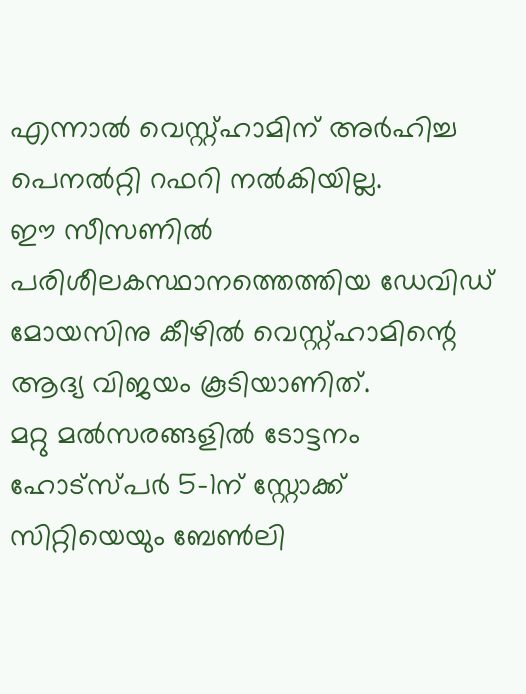എന്നാല്‍ വെസ്റ്റ്ഹാമിന് അര്‍ഹിച്ച പെനല്‍റ്റി റഫറി നല്‍കിയില്ല.
ഈ സീസണില്‍ പരിശീലകസ്ഥാനത്തെത്തിയ ഡേവിഡ് മോയസിനു കീഴില്‍ വെസ്റ്റ്ഹാമിന്റെ ആദ്യ വിജയം കൂടിയാണിത്.
മറ്റു മല്‍സരങ്ങളില്‍ ടോട്ടനം ഹോട്‌സ്പര്‍ 5-1ന് സ്റ്റോക്ക് സിറ്റിയെയും ബേണ്‍ലി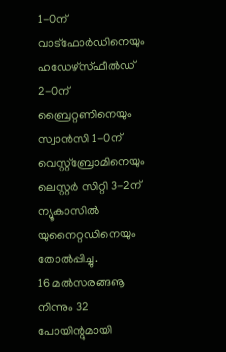1-0ന് വാട്‌ഫോര്‍ഡിനെയും ഹഡേഴ്‌സ്ഫീല്‍ഡ് 2-0ന് ബ്രൈറ്റണിനെയും സ്വാന്‍സി 1-0ന് വെസ്റ്റ്‌ബ്രോമിനെയും ലെസ്റ്റര്‍ സിറ്റി 3-2ന് ന്യൂകാസില്‍ യുനൈറ്റഡിനെയും തോല്‍പ്പിച്ചു.
16 മല്‍സരങ്ങൡ നിന്നും 32 പോയിന്റുമായി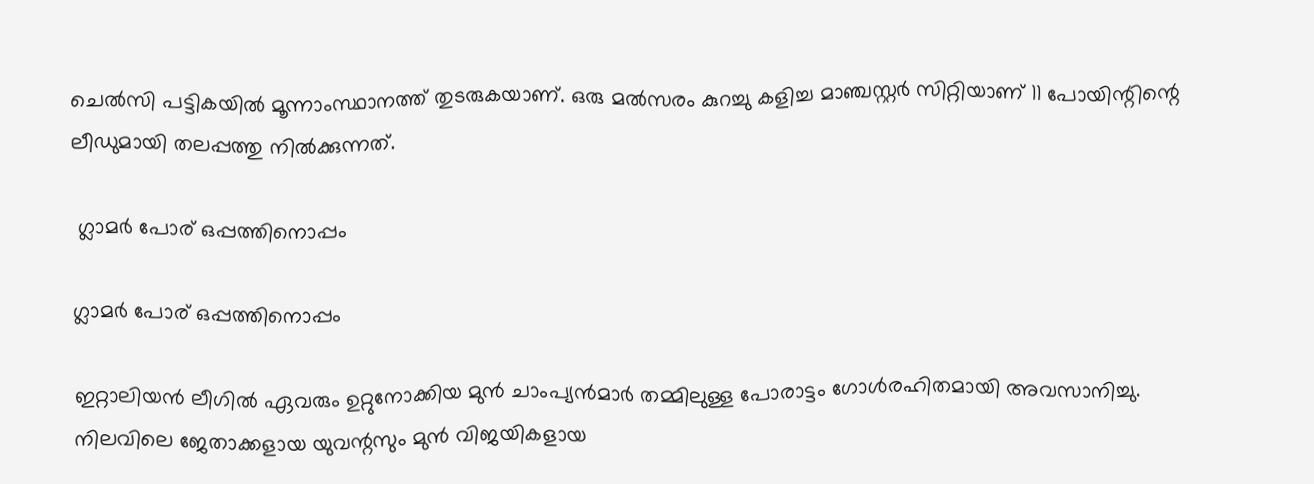ചെല്‍സി പട്ടികയില്‍ മൂന്നാംസ്ഥാനത്ത് തുടരുകയാണ്. ഒരു മല്‍സരം കുറച്ചു കളിച്ച മാഞ്ചസ്റ്റര്‍ സിറ്റിയാണ് 11 പോയിന്റിന്റെ ലീഡുമായി തലപ്പത്തു നില്‍ക്കുന്നത്.

 ഗ്ലാമര്‍ പോര് ഒപ്പത്തിനൊപ്പം

ഗ്ലാമര്‍ പോര് ഒപ്പത്തിനൊപ്പം

ഇറ്റാലിയന്‍ ലീഗില്‍ ഏവരും ഉറ്റുനോക്കിയ മുന്‍ ചാംപ്യന്‍മാര്‍ തമ്മിലുള്ള പോരാട്ടം ഗോള്‍രഹിതമായി അവസാനിച്ചു. നിലവിലെ ജേതാക്കളായ യുവന്റസും മുന്‍ വിജയികളായ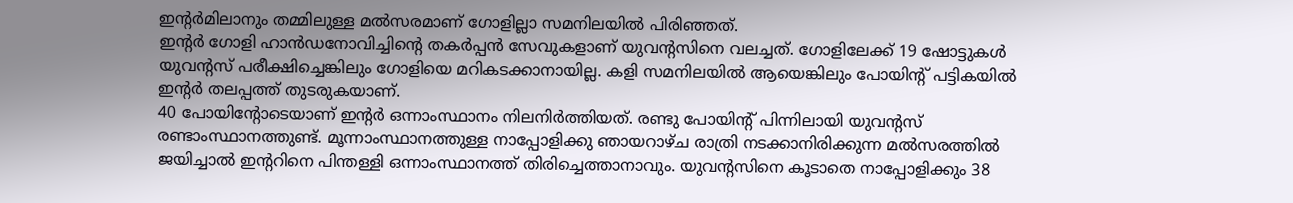ഇന്റര്‍മിലാനും തമ്മിലുള്ള മല്‍സരമാണ് ഗോളില്ലാ സമനിലയില്‍ പിരിഞ്ഞത്.
ഇന്റര്‍ ഗോളി ഹാന്‍ഡനോവിച്ചിന്റെ തകര്‍പ്പന്‍ സേവുകളാണ് യുവന്റസിനെ വലച്ചത്. ഗോളിലേക്ക് 19 ഷോട്ടുകള്‍ യുവന്റസ് പരീക്ഷിച്ചെങ്കിലും ഗോളിയെ മറികടക്കാനായില്ല. കളി സമനിലയില്‍ ആയെങ്കിലും പോയിന്റ് പട്ടികയില്‍ ഇന്റര്‍ തലപ്പത്ത് തുടരുകയാണ്.
40 പോയിന്റോടെയാണ് ഇന്റര്‍ ഒന്നാംസ്ഥാനം നിലനിര്‍ത്തിയത്. രണ്ടു പോയിന്റ് പിന്നിലായി യുവന്റസ് രണ്ടാംസ്ഥാനത്തുണ്ട്. മൂന്നാംസ്ഥാനത്തുള്ള നാപ്പോളിക്കു ഞായറാഴ്ച രാത്രി നടക്കാനിരിക്കുന്ന മല്‍സരത്തില്‍ ജയിച്ചാല്‍ ഇന്ററിനെ പിന്തള്ളി ഒന്നാംസ്ഥാനത്ത് തിരിച്ചെത്താനാവും. യുവന്റസിനെ കൂടാതെ നാപ്പോളിക്കും 38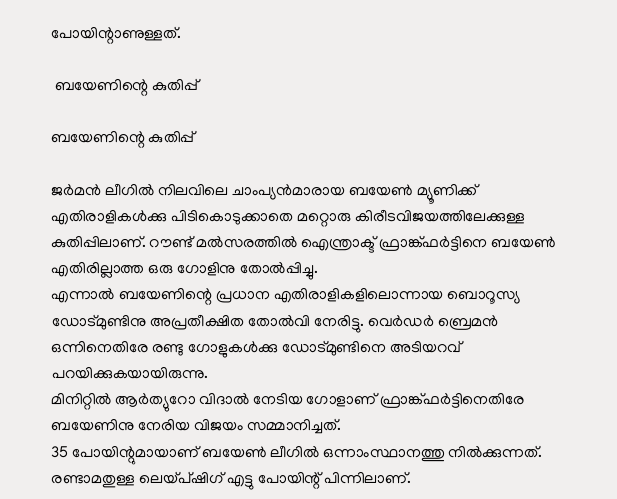പോയിന്റാണുള്ളത്.

 ബയേണിന്റെ കുതിപ്പ്

ബയേണിന്റെ കുതിപ്പ്

ജര്‍മന്‍ ലീഗില്‍ നിലവിലെ ചാംപ്യന്‍മാരായ ബയേണ്‍ മ്യൂണിക്ക് എതിരാളികള്‍ക്കു പിടികൊടുക്കാതെ മറ്റൊരു കിരീടവിജയത്തിലേക്കുള്ള കുതിപ്പിലാണ്. റൗണ്ട് മല്‍സരത്തില്‍ ഐന്ത്രാക്ട് ഫ്രാങ്ക്ഫര്‍ട്ടിനെ ബയേണ്‍ എതിരില്ലാത്ത ഒരു ഗോളിനു തോല്‍പ്പിച്ചു.
എന്നാല്‍ ബയേണിന്റെ പ്രധാന എതിരാളികളിലൊന്നായ ബൊറൂസ്യ ഡോട്മുണ്ടിനു അപ്രതീക്ഷിത തോല്‍വി നേരിട്ടു. വെര്‍ഡര്‍ ബ്രെമന്‍ ഒന്നിനെതിരേ രണ്ടു ഗോളുകള്‍ക്കു ഡോട്മുണ്ടിനെ അടിയറവ് പറയിക്കുകയായിരുന്നു.
മിനിറ്റില്‍ ആര്‍ത്യുറോ വിദാല്‍ നേടിയ ഗോളാണ് ഫ്രാങ്ക്ഫര്‍ട്ടിനെതിരേ ബയേണിനു നേരിയ വിജയം സമ്മാനിച്ചത്.
35 പോയിന്റുമായാണ് ബയേണ്‍ ലീഗില്‍ ഒന്നാംസ്ഥാനത്തു നില്‍ക്കുന്നത്. രണ്ടാമതുള്ള ലെയ്പ്ഷിഗ് എട്ടു പോയിന്റ് പിന്നിലാണ്.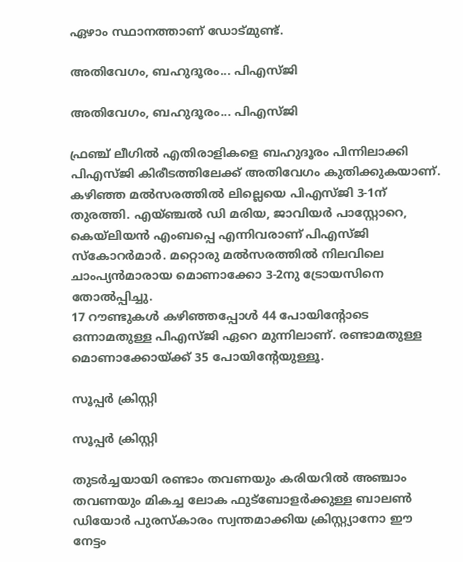ഏഴാം സ്ഥാനത്താണ് ഡോട്മുണ്ട്.

അതിവേഗം, ബഹുദൂരം... പിഎസ്ജി

അതിവേഗം, ബഹുദൂരം... പിഎസ്ജി

ഫ്രഞ്ച് ലീഗില്‍ എതിരാളികളെ ബഹുദൂരം പിന്നിലാക്കി പിഎസ്ജി കിരീടത്തിലേക്ക് അതിവേഗം കുതിക്കുകയാണ്. കഴിഞ്ഞ മല്‍സരത്തില്‍ ലില്ലെയെ പിഎസ്ജി 3-1ന് തുരത്തി. എയ്ഞ്ചല്‍ ഡി മരിയ, ജാവിയര്‍ പാസ്റ്റോറെ, കെയ്‌ലിയന്‍ എംബപ്പെ എന്നിവരാണ് പിഎസ്ജി സ്‌കോറര്‍മാര്‍. മറ്റൊരു മല്‍സരത്തില്‍ നിലവിലെ ചാംപ്യന്‍മാരായ മൊണാക്കോ 3-2നു ട്രോയസിനെ തോല്‍പ്പിച്ചു.
17 റൗണ്ടുകള്‍ കഴിഞ്ഞപ്പോള്‍ 44 പോയിന്റോടെ ഒന്നാമതുള്ള പിഎസ്ജി ഏറെ മുന്നിലാണ്. രണ്ടാമതുള്ള മൊണാക്കോയ്ക്ക് 35 പോയിന്റേയുള്ളൂ.

സൂപ്പര്‍ ക്രിസ്റ്റി

സൂപ്പര്‍ ക്രിസ്റ്റി

തുടര്‍ച്ചയായി രണ്ടാം തവണയും കരിയറില്‍ അഞ്ചാം തവണയും മികച്ച ലോക ഫുട്‌ബോളര്‍ക്കുള്ള ബാലണ്‍ ഡിയോര്‍ പുരസ്‌കാരം സ്വന്തമാക്കിയ ക്രിസ്റ്റ്യാനോ ഈ നേട്ടം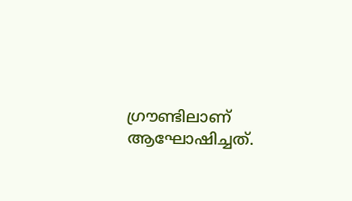ഗ്രൗണ്ടിലാണ് ആഘോഷിച്ചത്.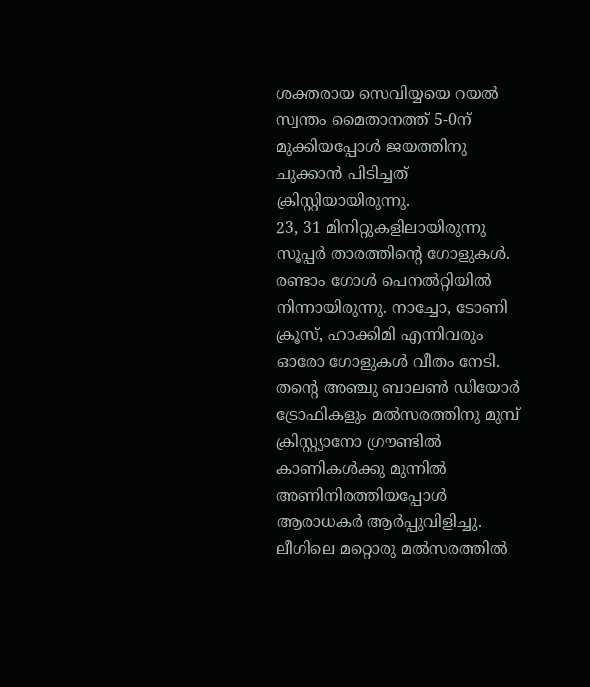ശക്തരായ സെവിയ്യയെ റയല്‍ സ്വന്തം മൈതാനത്ത് 5-0ന് മുക്കിയപ്പോള്‍ ജയത്തിനു ചുക്കാന്‍ പിടിച്ചത് ക്രിസ്റ്റിയായിരുന്നു.
23, 31 മിനിറ്റുകളിലായിരുന്നു സൂപ്പര്‍ താരത്തിന്റെ ഗോളുകള്‍. രണ്ടാം ഗോള്‍ പെനല്‍റ്റിയില്‍ നിന്നായിരുന്നു. നാച്ചോ, ടോണി ക്രൂസ്, ഹാക്കിമി എന്നിവരും ഓരോ ഗോളുകള്‍ വീതം നേടി.
തന്റെ അഞ്ചു ബാലണ്‍ ഡിയോര്‍ ട്രോഫികളും മല്‍സരത്തിനു മുമ്പ് ക്രിസ്റ്റ്യാനോ ഗ്രൗണ്ടില്‍ കാണികള്‍ക്കു മുന്നില്‍ അണിനിരത്തിയപ്പോള്‍ ആരാധകര്‍ ആര്‍പ്പുവിളിച്ചു.
ലീഗിലെ മറ്റൊരു മല്‍സരത്തില്‍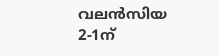വലന്‍സിയ 2-1ന്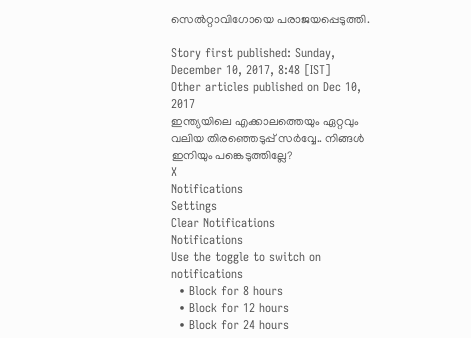സെല്‍റ്റാവിഗോയെ പരാജയപ്പെടുത്തി.

Story first published: Sunday, December 10, 2017, 8:48 [IST]
Other articles published on Dec 10, 2017
ഇന്ത്യയിലെ എക്കാലത്തെയും ഏറ്റവും വലിയ തിരഞ്ഞെടുപ്പ് സർവ്വേ.. നിങ്ങൾ ഇനിയും പങ്കെടുത്തില്ലേ?
X
Notifications
Settings
Clear Notifications
Notifications
Use the toggle to switch on notifications
  • Block for 8 hours
  • Block for 12 hours
  • Block for 24 hours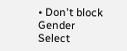• Don't block
Gender
Select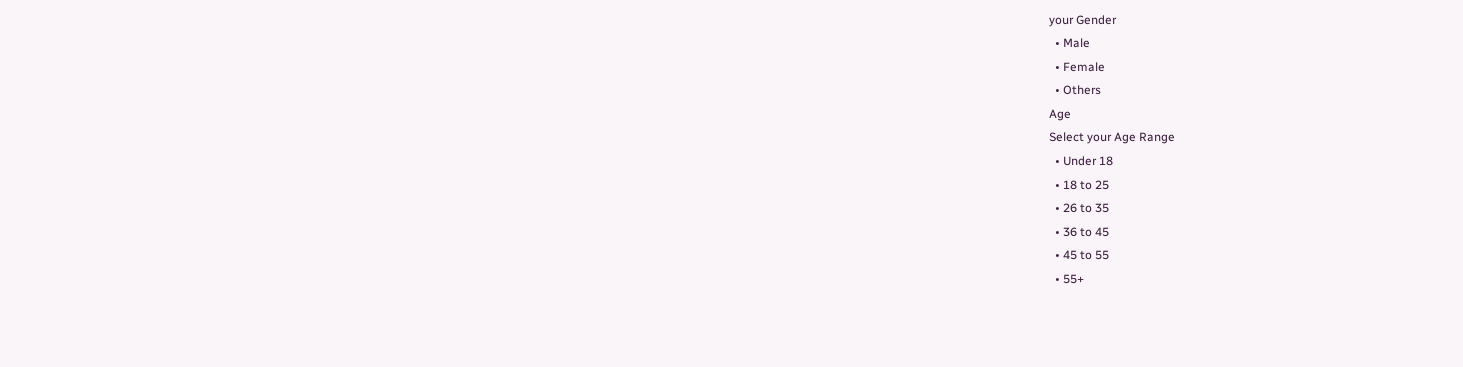your Gender
  • Male
  • Female
  • Others
Age
Select your Age Range
  • Under 18
  • 18 to 25
  • 26 to 35
  • 36 to 45
  • 45 to 55
  • 55+